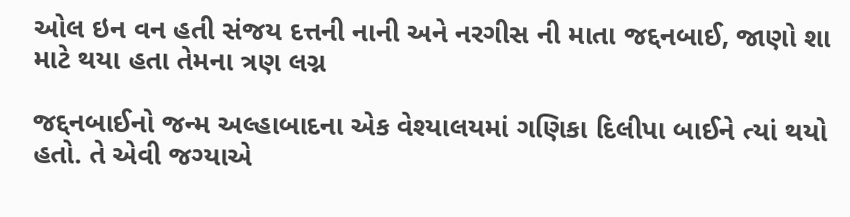ઓલ ઇન વન હતી સંજય દત્તની નાની અને નરગીસ ની માતા જદ્દનબાઈ, જાણો શા માટે થયા હતા તેમના ત્રણ લગ્ન

જદ્દનબાઈનો જન્મ અલ્હાબાદના એક વેશ્યાલયમાં ગણિકા દિલીપા બાઈને ત્યાં થયો હતો. તે એવી જગ્યાએ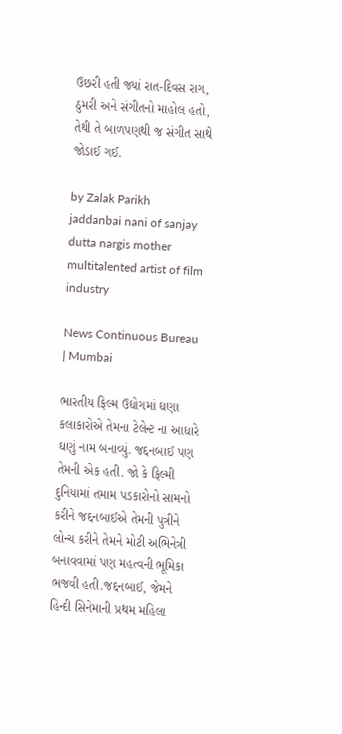ઉછરી હતી જ્યાં રાત-દિવસ રાગ, ઠુમરી અને સંગીતનો માહોલ હતો, તેથી તે બાળપણથી જ સંગીત સાથે જોડાઈ ગઈ.

by Zalak Parikh
jaddanbai nani of sanjay dutta nargis mother multitalented artist of film industry

News Continuous Bureau | Mumbai

ભારતીય ફિલ્મ ઉદ્યોગમાં ઘણા કલાકારોએ તેમના ટેલેન્ટ ના આધારે ઘણું નામ બનાવ્યું. જદ્દનબાઈ પણ તેમની એક હતી. જો કે ફિલ્મી દુનિયામાં તમામ પડકારોનો સામનો કરીને જદ્દનબાઈએ તેમની પુત્રીને લોન્ચ કરીને તેમને મોટી અભિનેત્રી બનાવવામાં પણ મહત્વની ભૂમિકા ભજવી હતી.જદ્દનબાઈ, જેમને હિન્દી સિનેમાની પ્રથમ મહિલા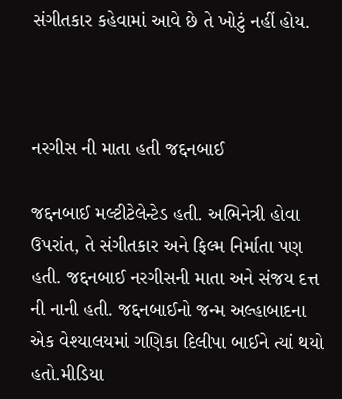સંગીતકાર કહેવામાં આવે છે તે ખોટું નહીં હોય.



નરગીસ ની માતા હતી જદ્દનબાઈ

જદ્દનબાઈ મલ્ટીટેલેન્ટેડ હતી. અભિનેત્રી હોવા ઉપરાંત, તે સંગીતકાર અને ફિલ્મ નિર્માતા પણ હતી. જદ્દનબાઈ નરગીસની માતા અને સંજય દત્ત ની નાની હતી. જદ્દનબાઈનો જન્મ અલ્હાબાદના એક વેશ્યાલયમાં ગણિકા દિલીપા બાઈને ત્યાં થયો હતો.મીડિયા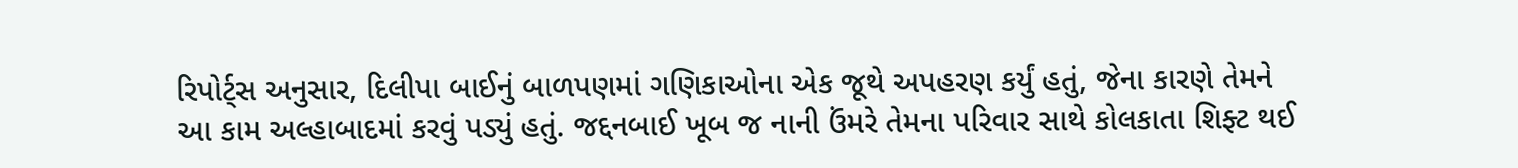રિપોર્ટ્સ અનુસાર, દિલીપા બાઈનું બાળપણમાં ગણિકાઓના એક જૂથે અપહરણ કર્યું હતું, જેના કારણે તેમને આ કામ અલ્હાબાદમાં કરવું પડ્યું હતું. જદ્દનબાઈ ખૂબ જ નાની ઉંમરે તેમના પરિવાર સાથે કોલકાતા શિફ્ટ થઈ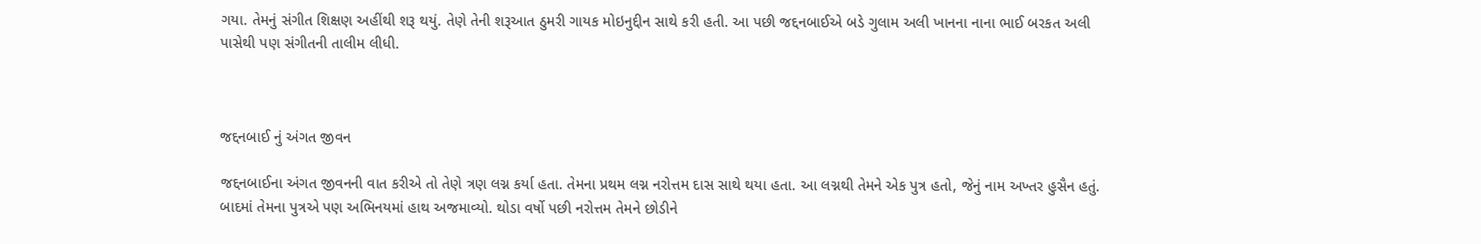ગયા. તેમનું સંગીત શિક્ષણ અહીંથી શરૂ થયું. તેણે તેની શરૂઆત ઠુમરી ગાયક મોઇનુદ્દીન સાથે કરી હતી. આ પછી જદ્દનબાઈએ બડે ગુલામ અલી ખાનના નાના ભાઈ બરકત અલી પાસેથી પણ સંગીતની તાલીમ લીધી.



જદ્દનબાઈ નું અંગત જીવન

જદ્દનબાઈના અંગત જીવનની વાત કરીએ તો તેણે ત્રણ લગ્ન કર્યા હતા. તેમના પ્રથમ લગ્ન નરોત્તમ દાસ સાથે થયા હતા. આ લગ્નથી તેમને એક પુત્ર હતો, જેનું નામ અખ્તર હુસૈન હતું. બાદમાં તેમના પુત્રએ પણ અભિનયમાં હાથ અજમાવ્યો. થોડા વર્ષો પછી નરોત્તમ તેમને છોડીને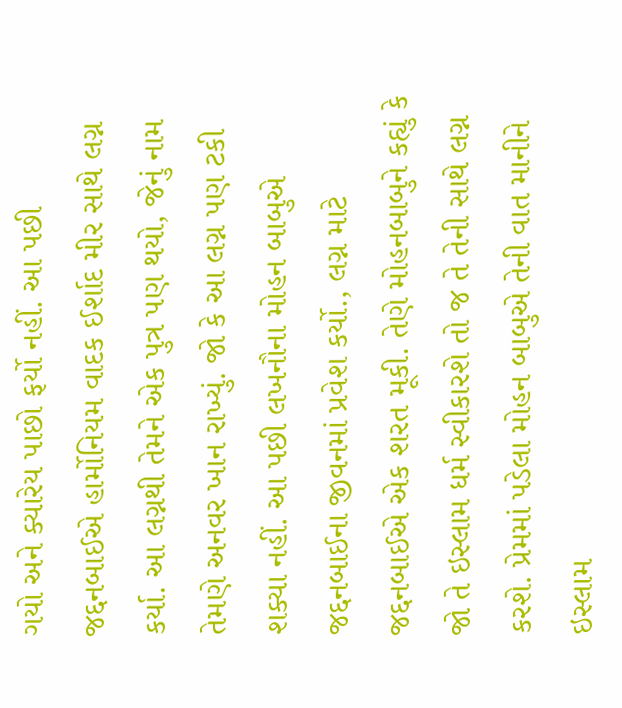ગયો અને ક્યારેય પાછો ફર્યો નહીં. આ પછી જદ્દનબાઈએ હાર્મોનિયમ વાદક ઈર્શાદ મીર સાથે લગ્ન કર્યા. આ લગ્નથી તેમને એક પુત્ર પણ થયો, જેનું નામ તેમણે અનવર ખાન રાખ્યું. જો કે આ લગ્ન પણ ટકી શક્યા નહીં. આ પછી લખનૌના મોહન બાબુએ જદ્દનબાઈના જીવનમાં પ્રવેશ કર્યો., લગ્ન માટે જદ્દનબાઈએ એક શરત મૂકી. તેણે મોહનબાબુને કહ્યું કે જો તે ઇસ્લામ ધર્મ સ્વીકારશે તો જ તે તેની સાથે લગ્ન કરશે. પ્રેમમાં પડેલા મોહન બાબુએ તેની વાત માનીને ઇસ્લામ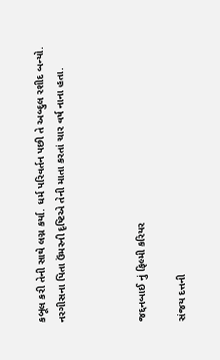કબૂલ કરી તેની સાથે લગ્ન કર્યા. ધર્મ પરિવર્તન પછી તે અબ્દુલ રશીદ બન્યો. નરગીસના પિતા ઉંમરની દૃષ્ટિએ તેની માતા કરતાં ચાર વર્ષ નાના હતા.



જદ્દનબાઈ નું ફિલ્મી કરિયર

સંજય દત્તની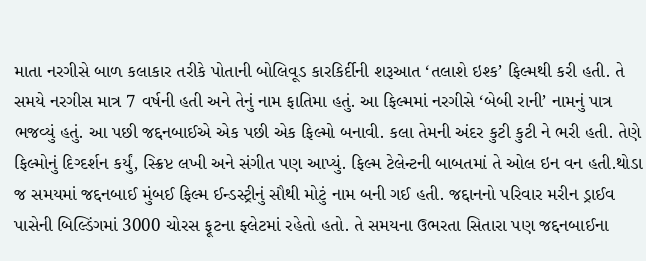માતા નરગીસે બાળ કલાકાર તરીકે પોતાની બોલિવૂડ કારકિર્દીની શરૂઆત ‘તલાશે ઇશ્ક’ ફિલ્મથી કરી હતી. તે સમયે નરગીસ માત્ર 7 વર્ષની હતી અને તેનું નામ ફાતિમા હતું. આ ફિલ્મમાં નરગીસે ‘બેબી રાની’ નામનું પાત્ર ભજવ્યું હતું. આ પછી જદ્દનબાઈએ એક પછી એક ફિલ્મો બનાવી. કલા તેમની અંદર કુટી કુટી ને ભરી હતી. તેણે ફિલ્મોનું દિગ્દર્શન કર્યું, સ્ક્રિપ્ટ લખી અને સંગીત પણ આપ્યું. ફિલ્મ ટેલેન્ટની બાબતમાં તે ઓલ ઇન વન હતી.થોડા જ સમયમાં જદ્દનબાઈ મુંબઈ ફિલ્મ ઈન્ડસ્ટ્રીનું સૌથી મોટું નામ બની ગઈ હતી. જદ્દાનનો પરિવાર મરીન ડ્રાઈવ પાસેની બિલ્ડિંગમાં 3000 ચોરસ ફૂટના ફ્લેટમાં રહેતો હતો. તે સમયના ઉભરતા સિતારા પણ જદ્દનબાઈના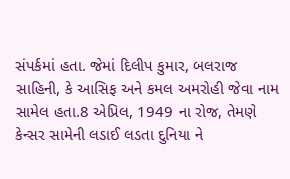સંપર્કમાં હતા. જેમાં દિલીપ કુમાર, બલરાજ સાહિની, કે આસિફ અને કમલ અમરોહી જેવા નામ સામેલ હતા.8 એપ્રિલ, 1949 ના રોજ, તેમણે કેન્સર સામેની લડાઈ લડતા દુનિયા ને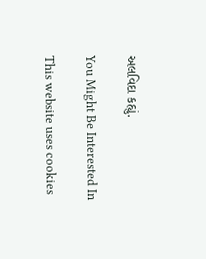અલવિદા કહ્યું.

You Might Be Interested In

This website uses cookies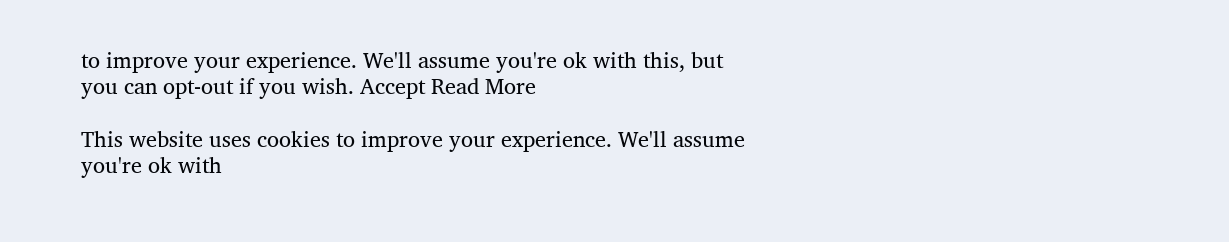to improve your experience. We'll assume you're ok with this, but you can opt-out if you wish. Accept Read More

This website uses cookies to improve your experience. We'll assume you're ok with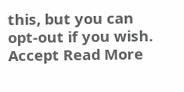this, but you can opt-out if you wish. Accept Read More